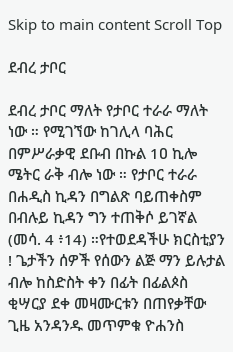Skip to main content Scroll Top

ደብረ ታቦር

ደብረ ታቦር ማለት የታቦር ተራራ ማለት ነው ። የሚገኘው ከገሊላ ባሕር በምሥራቃዊ ደቡብ በኩል 1ዐ ኪሎ ሜትር ራቅ ብሎ ነው ። የታቦር ተራራ በሐዲስ ኪዳን በግልጽ ባይጠቀስም በብሉይ ኪዳን ግን ተጠቅሶ ይገኛል (መሳ. 4 ፥14) ።የተወደዳችሁ ክርስቲያን ! ጌታችን ሰዎች የሰውን ልጅ ማን ይሉታል ብሎ ከስድስት ቀን በፊት በፊልጶስ ቂሣርያ ደቀ መዛሙርቱን በጠየቃቸው ጊዜ አንዳንዱ መጥምቁ ዮሐንስ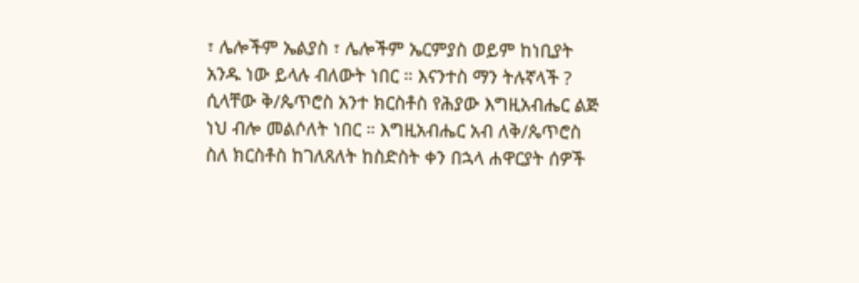፣ ሌሎችም ኤልያስ ፣ ሌሎችም ኤርምያስ ወይም ከነቢያት አንዱ ነው ይላሉ ብለውት ነበር ። እናንተስ ማን ትሉኛላች ? ሲላቸው ቅ/ጴጥሮስ አንተ ክርስቶስ የሕያው እግዚአብሔር ልጅ ነህ ብሎ መልሶለት ነበር ። እግዚአብሔር አብ ለቅ/ጴጥሮስ ስለ ክርስቶስ ከገለጸለት ከስድስት ቀን በኋላ ሐዋርያት ሰዎች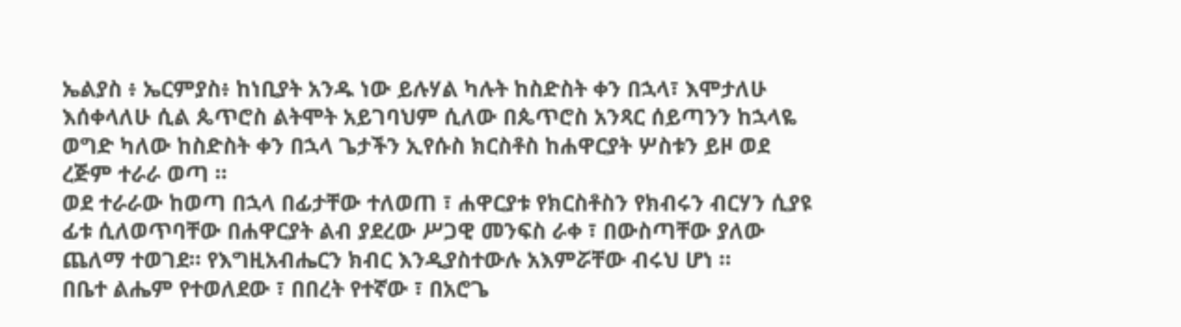ኤልያስ ፥ ኤርምያስ፥ ከነቢያት አንዱ ነው ይሉሃል ካሉት ከስድስት ቀን በኋላ፣ እሞታለሁ እሰቀላለሁ ሲል ጴጥሮስ ልትሞት አይገባህም ሲለው በጴጥሮስ አንጻር ሰይጣንን ከኋላዬ ወግድ ካለው ከስድስት ቀን በኋላ ጌታችን ኢየሱስ ክርስቶስ ከሐዋርያት ሦስቱን ይዞ ወደ ረጅም ተራራ ወጣ ።
ወደ ተራራው ከወጣ በኋላ በፊታቸው ተለወጠ ፣ ሐዋርያቱ የክርስቶስን የክብሩን ብርሃን ሲያዩ ፊቱ ሲለወጥባቸው በሐዋርያት ልብ ያደረው ሥጋዊ መንፍስ ራቀ ፣ በውስጣቸው ያለው ጨለማ ተወገደ። የእግዚአብሔርን ክብር እንዲያስተውሉ አእምሯቸው ብሩህ ሆነ ።
በቤተ ልሔም የተወለደው ፣ በበረት የተኛው ፣ በአሮጌ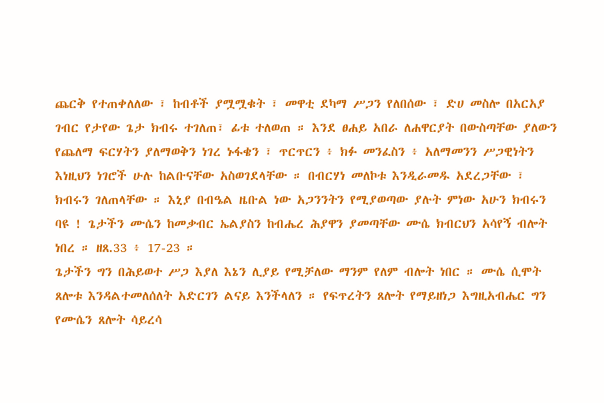ጨርቅ የተጠቀለለው ፣ ከብቶች ያሟሟቁት ፣ መዋቲ ደካማ ሥጋን የለበሰው ፣ ድሀ መስሎ በአርአያ ገብር የታየው ጌታ ክብሩ ተገለጠ፣ ፊቱ ተለወጠ ። እንደ ፀሐይ አበራ ለሐዋርያት በውስጣቸው ያለውን የጨለማ ፍርሃትን ያለማወቅን ነገረ ኑፋቄን ፣ ጥርጥርን ፥ ክፉ መንፈስን ፥ አለማመንን ሥጋዊነትን እነዚህን ነገሮች ሁሉ ከልቡናቸው አስወገደላቸው ። በብርሃነ መለኮቱ እንዲራመዱ አደረጋቸው ፣ ክብሩን ገለጠላቸው ። እኒያ በብዔል ዜቡል ነው አጋንንትን የሚያወጣው ያሉት ምነው አሁን ክብሩን ባዩ ! ጌታችን ሙሴን ከመቃብር ኤልያስን ከብሔረ ሕያዋን ያመጣቸው ሙሴ ክብርህን አሳየኝ ብሎት ነበረ ። ዘጸ.33 ፥ 17-23 ።
ጌታችን ግን በሕይወተ ሥጋ እያለ እኔን ሊያይ የሚቻለው ማንም የለም ብሎት ነበር ። ሙሴ ሲሞት ጸሎቱ እንዳልተመለሰለት አድርገን ልናይ እንችላለን ። የፍጥረትን ጸሎት የማይዘነጋ እግዚአብሔር ግን የሙሴን ጸሎት ሳይረሳ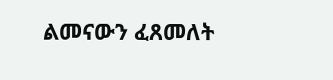ልመናውን ፈጸመለት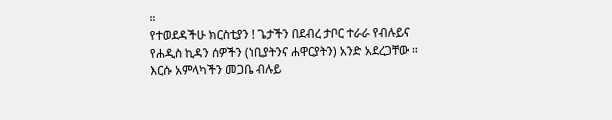።
የተወደዳችሁ ክርስቲያን ! ጌታችን በደብረ ታቦር ተራራ የብሉይና የሐዲስ ኪዳን ሰዎችን (ነቢያትንና ሐዋርያትን) አንድ አደረጋቸው ። እርሱ አምላካችን መጋቤ ብሉይ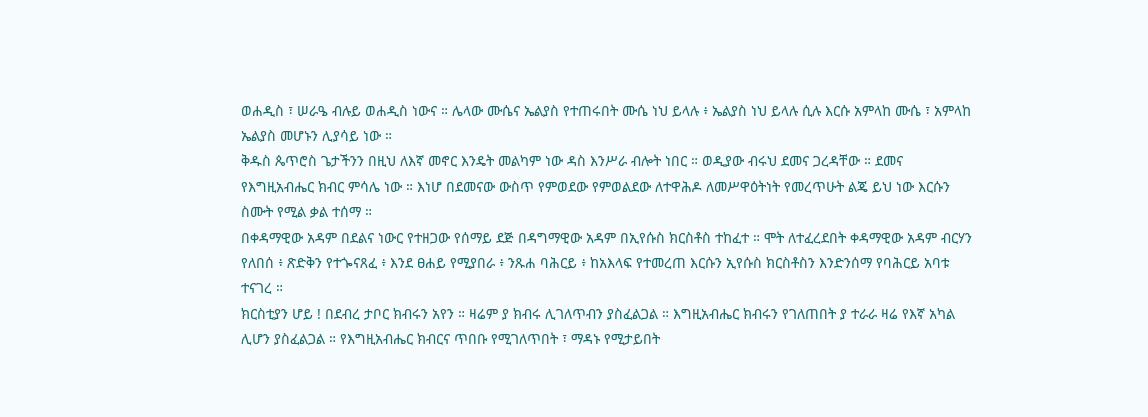ወሐዲስ ፣ ሠራዔ ብሉይ ወሐዲስ ነውና ። ሌላው ሙሴና ኤልያስ የተጠሩበት ሙሴ ነህ ይላሉ ፥ ኤልያስ ነህ ይላሉ ሲሉ እርሱ አምላከ ሙሴ ፣ አምላከ ኤልያስ መሆኑን ሊያሳይ ነው ።
ቅዱስ ጴጥሮስ ጌታችንን በዚህ ለእኛ መኖር እንዴት መልካም ነው ዳስ እንሥራ ብሎት ነበር ። ወዲያው ብሩህ ደመና ጋረዳቸው ። ደመና የእግዚአብሔር ክብር ምሳሌ ነው ። እነሆ በደመናው ውስጥ የምወደው የምወልደው ለተዋሕዶ ለመሥዋዕትነት የመረጥሁት ልጄ ይህ ነው እርሱን ስሙት የሚል ቃል ተሰማ ።
በቀዳማዊው አዳም በደልና ነውር የተዘጋው የሰማይ ደጅ በዳግማዊው አዳም በኢየሱስ ክርስቶስ ተከፈተ ። ሞት ለተፈረደበት ቀዳማዊው አዳም ብርሃን የለበሰ ፥ ጽድቅን የተጐናጸፈ ፥ እንደ ፀሐይ የሚያበራ ፥ ንጹሐ ባሕርይ ፥ ከአእላፍ የተመረጠ እርሱን ኢየሱስ ክርስቶስን እንድንሰማ የባሕርይ አባቱ ተናገረ ።
ክርስቲያን ሆይ ! በደብረ ታቦር ክብሩን አየን ። ዛሬም ያ ክብሩ ሊገለጥብን ያስፈልጋል ። እግዚአብሔር ክብሩን የገለጠበት ያ ተራራ ዛሬ የእኛ አካል ሊሆን ያስፈልጋል ። የእግዚአብሔር ክብርና ጥበቡ የሚገለጥበት ፣ ማዳኑ የሚታይበት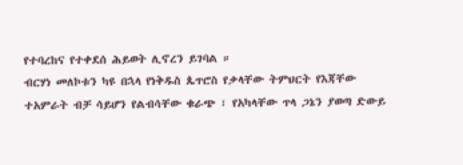የተባረከና የተቀደሰ ሕይወት ሊኖረን ይገባል ።
ብርሃነ መለኮቱን ካዩ በኋላ የነቅዱስ ጴጥሮስ የቃላቸው ትምህርት የእጃቸው ተአምራት ብቻ ሳይሆን የልብሳቸው ቁራጭ ፣ የአካላቸው ጥላ ጋኔን ያወጣ ድውይ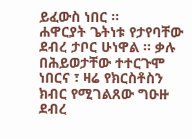ይፈውስ ነበር ።
ሐዋርያት ጌትነቱ የታየባቸው ደብረ ታቦር ሁነዋል ። ቃሉ በሕይወታቸው ተተርጉሞ ነበርና ፣ ዛሬ የክርስቶስን ክብር የሚገልጸው ግዑዙ ደብረ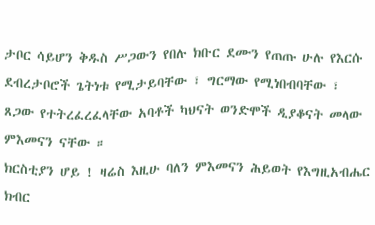ታቦር ሳይሆን ቅዱስ ሥጋውን የበሉ ክቡር ደሙን የጠጡ ሁሉ የእርሱ ደብረታቦሮች ጌትነቱ የሚታይባቸው ፣ ግርማው የሚነበብባቸው ፣ ጸጋው የተትረፈረፈላቸው አባቶች ካህናት ወንድሞች ዲያቆናት መላው ምእመናን ናቸው ።
ክርስቲያን ሆይ ! ዛሬስ እዚሁ ባለን ምእመናን ሕይወት የእግዚአብሔር ክብር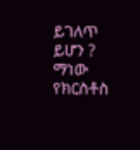ይገለጥ ይሆን ? ማነው የክርስቶስ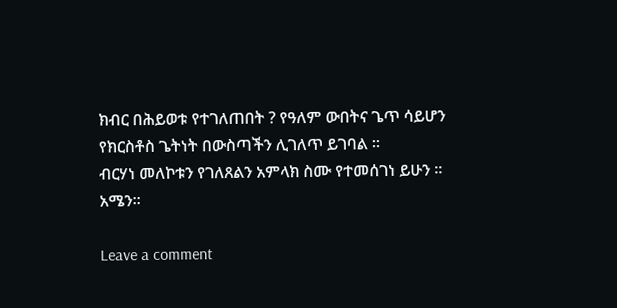ክብር በሕይወቱ የተገለጠበት ? የዓለም ውበትና ጌጥ ሳይሆን የክርስቶስ ጌትነት በውስጣችን ሊገለጥ ይገባል ።
ብርሃነ መለኮቱን የገለጸልን አምላክ ስሙ የተመሰገነ ይሁን ። አሜን።

Leave a comment